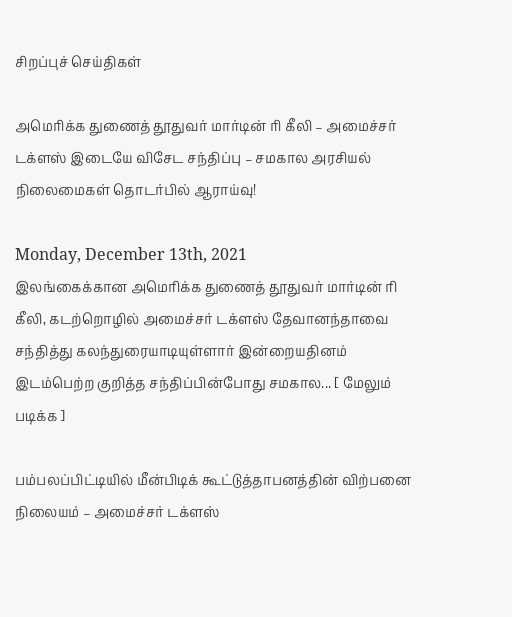சிறப்புச் செய்திகள்

அமெரிக்க துணைத் தூதுவர் மார்டின் ரி கீலி – அமைச்சர் டக்ளஸ் இடையே விசேட சந்திப்பு – சமகால அரசியல் நிலைமைகள் தொடர்பில் ஆராய்வு!

Monday, December 13th, 2021
இலங்கைக்கான அமெரிக்க துணைத் தூதுவர் மார்டின் ரி கீலி, கடற்றொழில் அமைச்சர் டக்ளஸ் தேவானந்தாவை சந்தித்து கலந்துரையாடியுள்ளார் இன்றையதினம் இடம்பெற்ற குறித்த சந்திப்பின்போது சமகால... [ மேலும் படிக்க ]

பம்பலப்பிட்டியில் மீன்பிடிக் கூட்டுத்தாபனத்தின் விற்பனை நிலையம் – அமைச்சர் டக்ளஸ்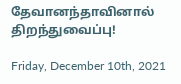தேவானந்தாவினால் திறந்துவைப்பு!

Friday, December 10th, 2021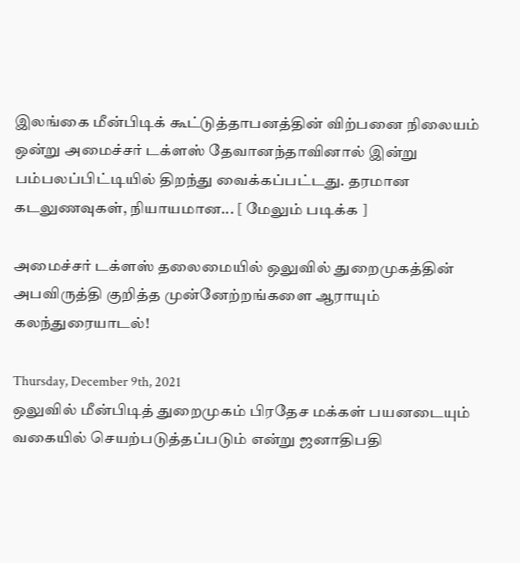இலங்கை மீன்பிடிக் கூட்டுத்தாபனத்தின் விற்பனை நிலையம் ஒன்று அமைச்சர் டக்ளஸ் தேவானந்தாவினால் இன்று பம்பலப்பிட்டியில் திறந்து வைக்கப்பட்டது. தரமான கடலுணவுகள், நியாயமான... [ மேலும் படிக்க ]

அமைச்சர் டக்ளஸ் தலைமையில் ஒலுவில் துறைமுகத்தின் அபவிருத்தி குறித்த முன்னேற்றங்களை ஆராயும் கலந்துரையாடல்!

Thursday, December 9th, 2021
ஒலுவில் மீன்பிடித் துறைமுகம் பிரதேச மக்கள் பயனடையும் வகையில் செயற்படுத்தப்படும் என்று ஜனாதிபதி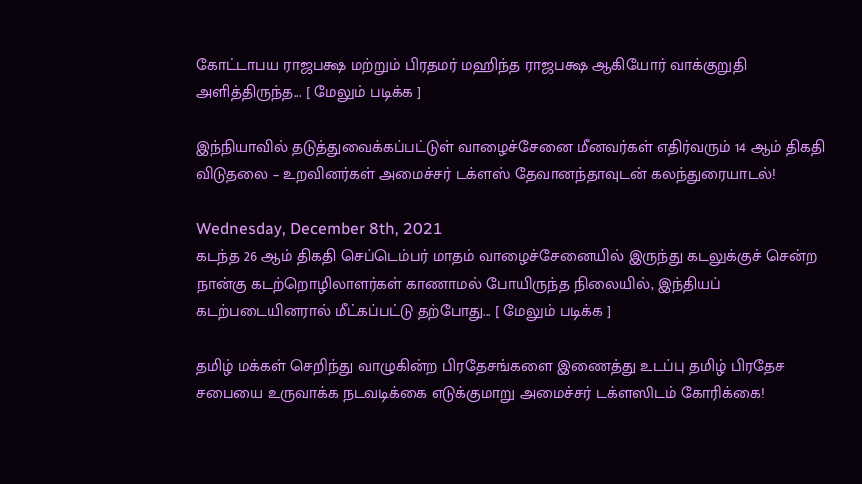கோட்டாபய ராஜபக்ஷ மற்றும் பிரதமர் மஹிந்த ராஜபக்ஷ ஆகியோர் வாக்குறுதி அளித்திருந்த... [ மேலும் படிக்க ]

இந்நியாவில் தடுத்துவைக்கப்பட்டுள் வாழைச்சேனை மீனவர்கள் எதிர்வரும் 14 ஆம் திகதி விடுதலை – உறவினர்கள் அமைச்சர் டக்ளஸ் தேவானந்தாவுடன் கலந்துரையாடல்!

Wednesday, December 8th, 2021
கடந்த 26 ஆம் திகதி செப்டெம்பர் மாதம் வாழைச்சேனையில் இருந்து கடலுக்குச் சென்ற நான்கு கடற்றொழிலாளர்கள் காணாமல் போயிருந்த நிலையில், இந்தியப் கடற்படையினரால் மீட்கப்பட்டு தற்போது... [ மேலும் படிக்க ]

தமிழ் மக்கள் செறிந்து வாழுகின்ற பிரதேசங்களை இணைத்து உடப்பு தமிழ் பிரதேச சபையை உருவாக்க நடவடிக்கை எடுக்குமாறு அமைச்சர் டக்ளஸிடம் கோரிக்கை!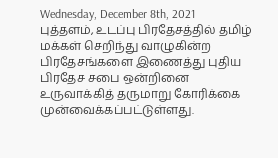Wednesday, December 8th, 2021
புத்தளம், உடப்பு பிரதேசத்தில் தமிழ் மக்கள் செறிந்து வாழுகின்ற பிரதேசங்களை இணைத்து புதிய பிரதேச சபை ஒன்றினை உருவாக்கித் தருமாறு கோரிக்கை முன்வைக்கப்பட்டுள்ளது.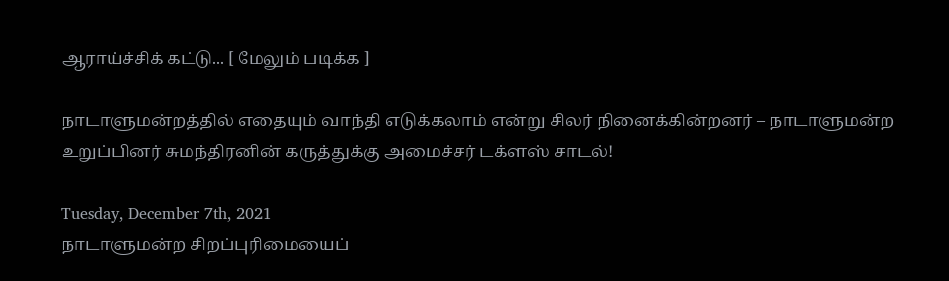ஆராய்ச்சிக் கட்டு... [ மேலும் படிக்க ]

நாடாளுமன்றத்தில் எதையும் வாந்தி எடுக்கலாம் என்று சிலர் நினைக்கின்றனர் – நாடாளுமன்ற உறுப்பினர் சுமந்திரனின் கருத்துக்கு அமைச்சர் டக்ளஸ் சாடல்!

Tuesday, December 7th, 2021
நாடாளுமன்ற சிறப்புரிமையைப்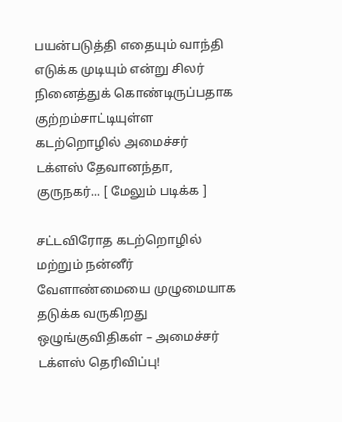பயன்படுத்தி எதையும் வாந்தி எடுக்க முடியும் என்று சிலர் நினைத்துக் கொண்டிருப்பதாக குற்றம்சாட்டியுள்ள கடற்றொழில் அமைச்சர் டக்ளஸ் தேவானந்தா, குருநகர்... [ மேலும் படிக்க ]

சட்டவிரோத கடற்றொழில் மற்றும் நன்னீர் வேளாண்மையை முழுமையாக தடுக்க வருகிறது ஒழுங்குவிதிகள் – அமைச்சர் டக்ளஸ் தெரிவிப்பு!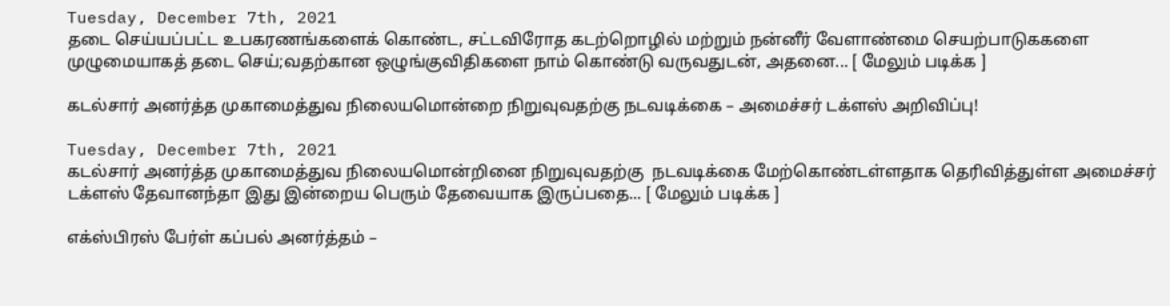Tuesday, December 7th, 2021
தடை செய்யப்பட்ட உபகரணங்களைக் கொண்ட, சட்டவிரோத கடற்றொழில் மற்றும் நன்னீர் வேளாண்மை செயற்பாடுககளை முழுமையாகத் தடை செய்;வதற்கான ஒழுங்குவிதிகளை நாம் கொண்டு வருவதுடன், அதனை... [ மேலும் படிக்க ]

கடல்சார் அனர்த்த முகாமைத்துவ நிலையமொன்றை நிறுவுவதற்கு நடவடிக்கை – அமைச்சர் டக்ளஸ் அறிவிப்பு!

Tuesday, December 7th, 2021
கடல்சார் அனர்த்த முகாமைத்துவ நிலையமொன்றினை நிறுவுவதற்கு  நடவடிக்கை மேற்கொண்டள்ளதாக தெரிவித்துள்ள அமைச்சர் டக்ளஸ் தேவானந்தா இது இன்றைய பெரும் தேவையாக இருப்பதை... [ மேலும் படிக்க ]

எக்ஸ்பிரஸ் பேர்ள் கப்பல் அனர்த்தம் –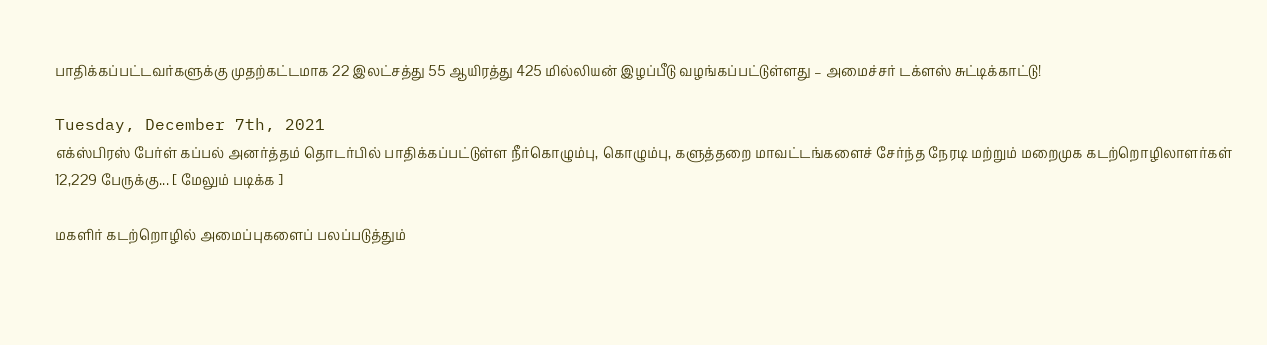பாதிக்கப்பட்டவர்களுக்கு முதற்கட்டமாக 22 இலட்சத்து 55 ஆயிரத்து 425 மில்லியன் இழப்பீடு வழங்கப்பட்டுள்ளது – அமைச்சர் டக்ளஸ் சுட்டிக்காட்டு!

Tuesday, December 7th, 2021
எக்ஸ்பிரஸ் பேர்ள் கப்பல் அனர்த்தம் தொடர்பில் பாதிக்கப்பட்டுள்ள நீர்கொழும்பு, கொழும்பு, களுத்தறை மாவட்டங்களைச் சேர்ந்த நேரடி மற்றும் மறைமுக கடற்றொழிலாளர்கள் 12,229 பேருக்கு... [ மேலும் படிக்க ]

மகளிர் கடற்றொழில் அமைப்புகளைப் பலப்படுத்தும்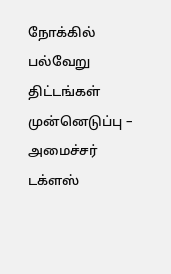நோக்கில் பல்வேறு திட்டங்கள் முன்னெடுப்பு – அமைச்சர் டக்ளஸ்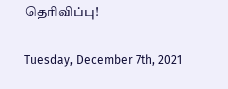தெரிவிப்பு!

Tuesday, December 7th, 2021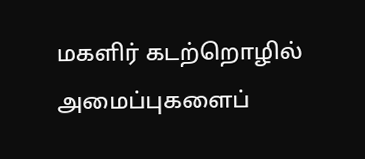மகளிர் கடற்றொழில் அமைப்புகளைப்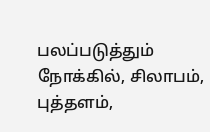பலப்படுத்தும் நோக்கில், சிலாபம், புத்தளம்,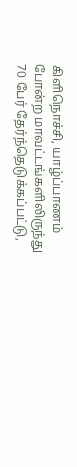கிளிநொச்சி, யாழ்ப்பாணம் போன்ற மாவட்டங்களிலிருந்து 70 பேர் தேர்ந்தெடுக்கப்பட்டு,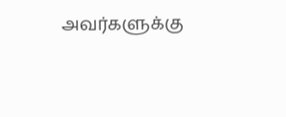அவர்களுக்கு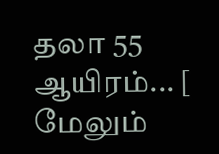தலா 55 ஆயிரம்... [ மேலும்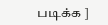படிக்க ]